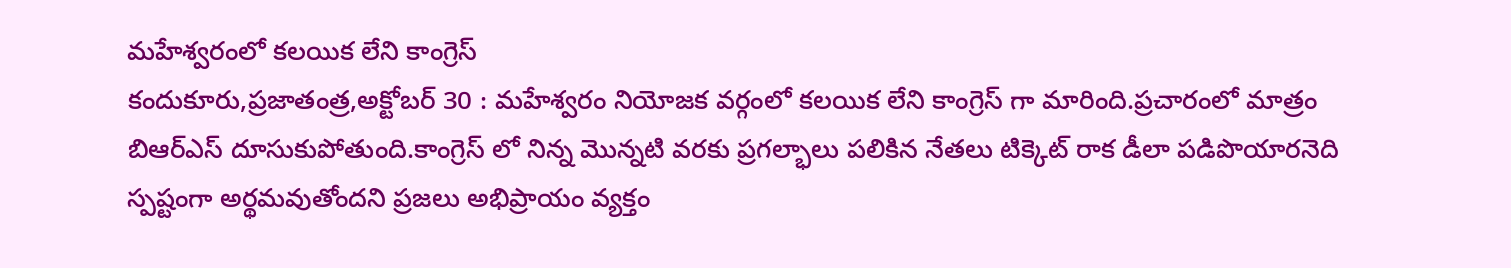మహేశ్వరంలో కలయిక లేని కాంగ్రెస్
కందుకూరు,ప్రజాతంత్ర,అక్టోబర్ 30 : మహేశ్వరం నియోజక వర్గంలో కలయిక లేని కాంగ్రెస్ గా మారింది.ప్రచారంలో మాత్రం బిఆర్ఎస్ దూసుకుపోతుంది.కాంగ్రెస్ లో నిన్న మొన్నటి వరకు ప్రగల్భాలు పలికిన నేతలు టిక్కెట్ రాక డీలా పడిపొయారనెది స్పష్టంగా అర్థమవుతోందని ప్రజలు అభిప్రాయం వ్యక్తం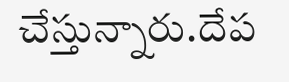చేస్తున్నారు.దేప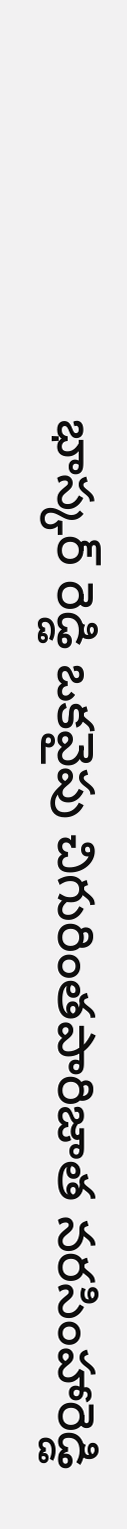భాస్కర్ రెడ్డి ఒకవైపు చిగురింతపారిజాత నరసింహారెడ్డి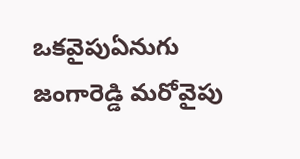ఒకవైపుఏనుగు జంగారెడ్డి మరోవైపు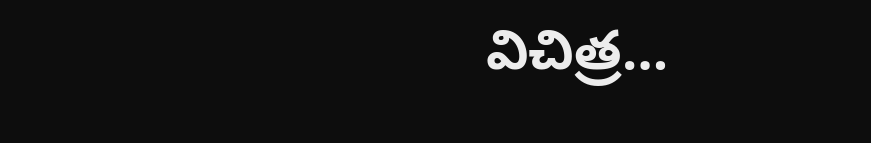విచిత్ర…